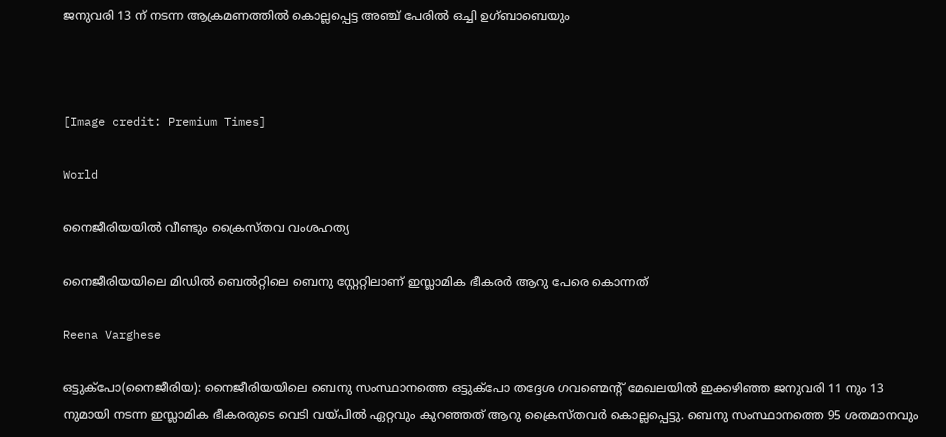ജനുവരി 13 ന് നടന്ന ആക്രമണത്തിൽ കൊല്ലപ്പെട്ട അഞ്ച് പേരിൽ ഒച്ചി ഉഗ്ബാബെയും



[Image credit: Premium Times]

World

നൈജീരിയയിൽ വീണ്ടും ക്രൈസ്തവ വംശഹത്യ

നൈജീരിയയിലെ മിഡിൽ ബെൽറ്റിലെ ബെനു സ്റ്റേറ്റിലാണ് ഇസ്ലാമിക ഭീകരർ ആറു പേരെ കൊന്നത്

Reena Varghese

ഒട്ടുക്പോ(നൈജീരിയ): നൈജീരിയയിലെ ബെനു സംസ്ഥാനത്തെ ഒട്ടുക്പോ തദ്ദേശ ഗവണ്മെന്‍റ് മേഖലയിൽ ഇക്കഴിഞ്ഞ ജനുവരി 11 നും 13 നുമായി നടന്ന ഇസ്ലാമിക ഭീകരരുടെ വെടി വയ്പിൽ ഏറ്റവും കുറഞ്ഞത് ആറു ക്രൈസ്തവർ കൊല്ലപ്പെട്ടു. ബെനു സംസ്ഥാനത്തെ 95 ശതമാനവും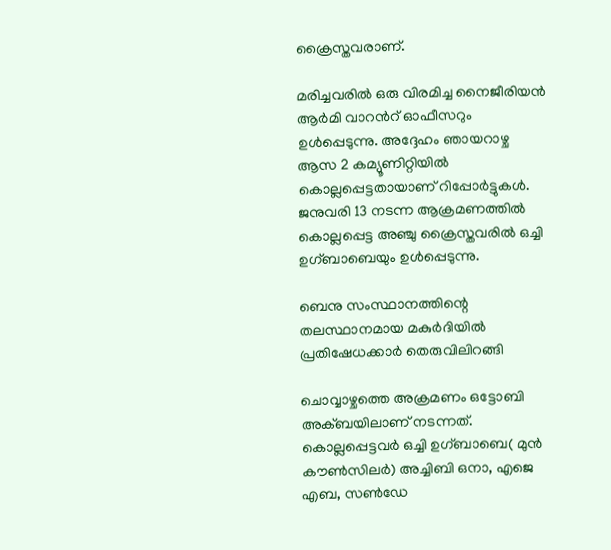ക്രൈസ്തവരാണ്.

മരിച്ചവരിൽ ഒരു വിരമിച്ച നൈജീരിയൻ ആർമി വാറന്‍റ് ഓഫീസറും ഉൾപ്പെടുന്നു. അദ്ദേഹം ഞായറാഴ്ച ആസ 2 കമ്യൂണിറ്റിയിൽ കൊല്ലപ്പെട്ടതായാണ് റിപ്പോർട്ടുകൾ. ജനുവരി 13 നടന്ന ആക്രമണത്തിൽ കൊല്ലപ്പെട്ട അഞ്ചു ക്രൈസ്തവരിൽ ഒച്ചി ഉഗ്ബാബെയും ഉൾപ്പെടുന്നു.

ബെനു സംസ്ഥാനത്തിന്റെ തലസ്ഥാനമായ മകുർദിയിൽ പ്രതിഷേധക്കാർ തെരുവിലിറങ്ങി

ചൊവ്വാഴ്ചത്തെ അക്രമണം ഒട്ടോബി അക്ബയിലാണ് നടന്നത്. കൊല്ലപ്പെട്ടവർ ഒച്ചി ഉഗ്ബാബെ( മുൻ കൗൺസിലർ) അച്ചിബി ഒനാ, എജെ എബ, സൺഡേ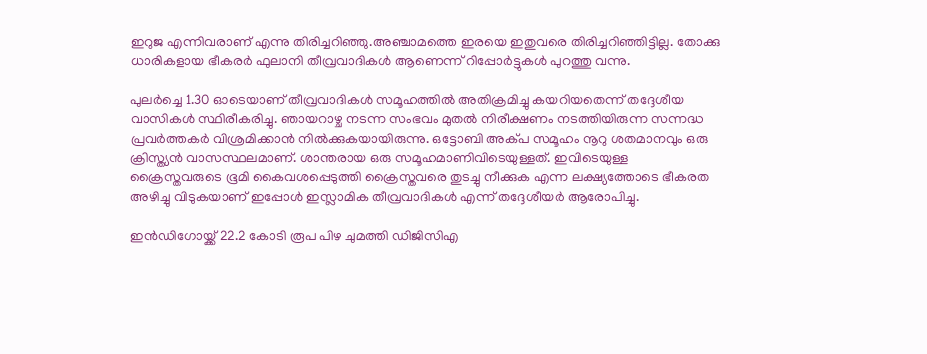ഇറുജ എന്നിവരാണ് എന്നു തിരിച്ചറിഞ്ഞു.അഞ്ചാമത്തെ ഇരയെ ഇതുവരെ തിരിച്ചറിഞ്ഞിട്ടില്ല. തോക്കു ധാരികളായ ഭീകരർ ഫുലാനി തീവ്രവാദികൾ ആണെന്ന് റിപ്പോർട്ടുകൾ പുറത്തു വന്നു.

പുലർച്ചെ 1.30 ഓടെയാണ് തീവ്രവാദികൾ സമൂഹത്തിൽ അതിക്രമിച്ചു കയറിയതെന്ന് തദ്ദേശീയ വാസികൾ സ്ഥിരീകരിച്ചു. ഞായറാഴ്ച നടന്ന സംഭവം മുതൽ നിരീക്ഷണം നടത്തിയിരുന്ന സന്നദ്ധ പ്രവർത്തകർ വിശ്രമിക്കാൻ നിൽക്കുകയായിരുന്നു. ഒട്ടോബി അക്പ സമൂഹം നൂറു ശതമാനവും ഒരു ക്രിസ്ത്യൻ വാസസ്ഥലമാണ്. ശാന്തരായ ഒരു സമൂഹമാണിവിടെയുള്ളത്. ഇവിടെയുള്ള ക്രൈസ്തവരുടെ ഭൂമി കൈവശപ്പെടുത്തി ക്രൈസ്തവരെ തുടച്ചു നീക്കുക എന്ന ലക്ഷ്യത്തോടെ ഭീകരത അഴിച്ചു വിടുകയാണ് ഇപ്പോൾ ഇസ്ലാമിക തീവ്രവാദികൾ എന്ന് തദ്ദേശീയർ ആരോപിച്ചു.

ഇൻഡിഗോയ്ക്ക് 22.2 കോടി രൂപ പിഴ ചുമത്തി ഡിജിസിഎ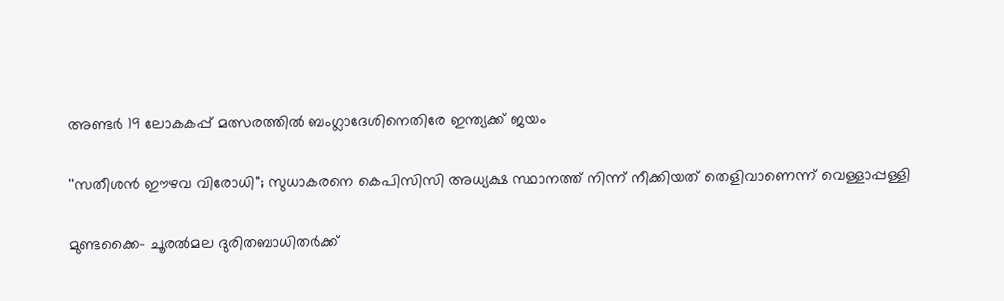അണ്ടർ 19 ലോകകപ്പ് മത്സരത്തിൽ ബംഗ്ലാദേശിനെതിരേ ഇന്ത‍്യക്ക് ജയം

''സതീശൻ ഈഴവ വിരോധി''; സുധാകരനെ കെപിസിസി അധ‍്യക്ഷ സ്ഥാനത്ത് നിന്ന് നീക്കിയത് തെളിവാണെന്ന് വെള്ളാപ്പള്ളി

മുണ്ടക്കൈ- ചൂരൽമല ദുരിതബാധിതർക്ക്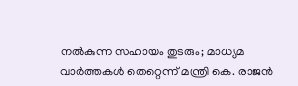നൽകുന്ന സഹായം തുടരും; മാധ‍്യമ വാർത്തകൾ തെറ്റെന്ന് മന്ത്രി കെ. രാജൻ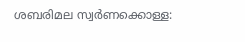ശബരിമല സ്വർണക്കൊള്ള: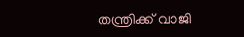തന്ത്രിക്ക് വാജി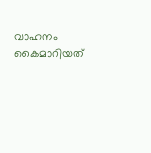വാഹനം കൈമാറിയത്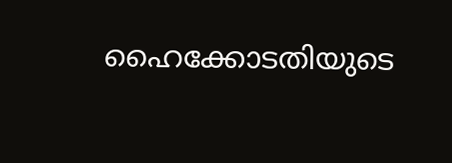ഹൈക്കോടതിയുടെ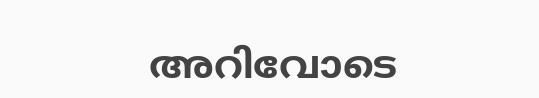അറിവോടെ